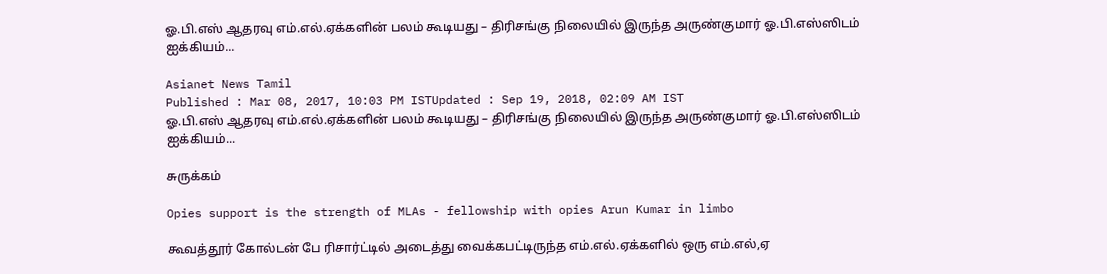ஓ.பி.எஸ் ஆதரவு எம்.எல்.ஏக்களின் பலம் கூடியது – திரிசங்கு நிலையில் இருந்த அருண்குமார் ஓ.பி.எஸ்ஸிடம் ஐக்கியம்...

Asianet News Tamil
Published : Mar 08, 2017, 10:03 PM ISTUpdated : Sep 19, 2018, 02:09 AM IST
ஓ.பி.எஸ் ஆதரவு எம்.எல்.ஏக்களின் பலம் கூடியது – திரிசங்கு நிலையில் இருந்த அருண்குமார் ஓ.பி.எஸ்ஸிடம் ஐக்கியம்...

சுருக்கம்

Opies support is the strength of MLAs - fellowship with opies Arun Kumar in limbo

கூவத்தூர் கோல்டன் பே ரிசார்ட்டில் அடைத்து வைக்கபட்டிருந்த எம்.எல்.ஏக்களில் ஒரு எம்.எல்,ஏ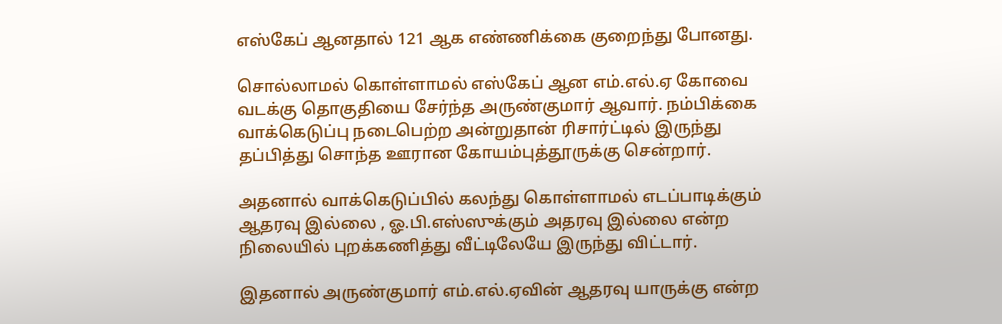எஸ்கேப் ஆனதால் 121 ஆக எண்ணிக்கை குறைந்து போனது.

சொல்லாமல் கொள்ளாமல் எஸ்கேப் ஆன எம்.எல்.ஏ கோவை வடக்கு தொகுதியை சேர்ந்த அருண்குமார் ஆவார். நம்பிக்கை வாக்கெடுப்பு நடைபெற்ற அன்றுதான் ரிசார்ட்டில் இருந்து தப்பித்து சொந்த ஊரான கோயம்புத்தூருக்கு சென்றார்.

அதனால் வாக்கெடுப்பில் கலந்து கொள்ளாமல் எடப்பாடிக்கும் ஆதரவு இல்லை , ஓ.பி.எஸ்ஸுக்கும் அதரவு இல்லை என்ற நிலையில் புறக்கணித்து வீட்டிலேயே இருந்து விட்டார்.

இதனால் அருண்குமார் எம்.எல்.ஏவின் ஆதரவு யாருக்கு என்ற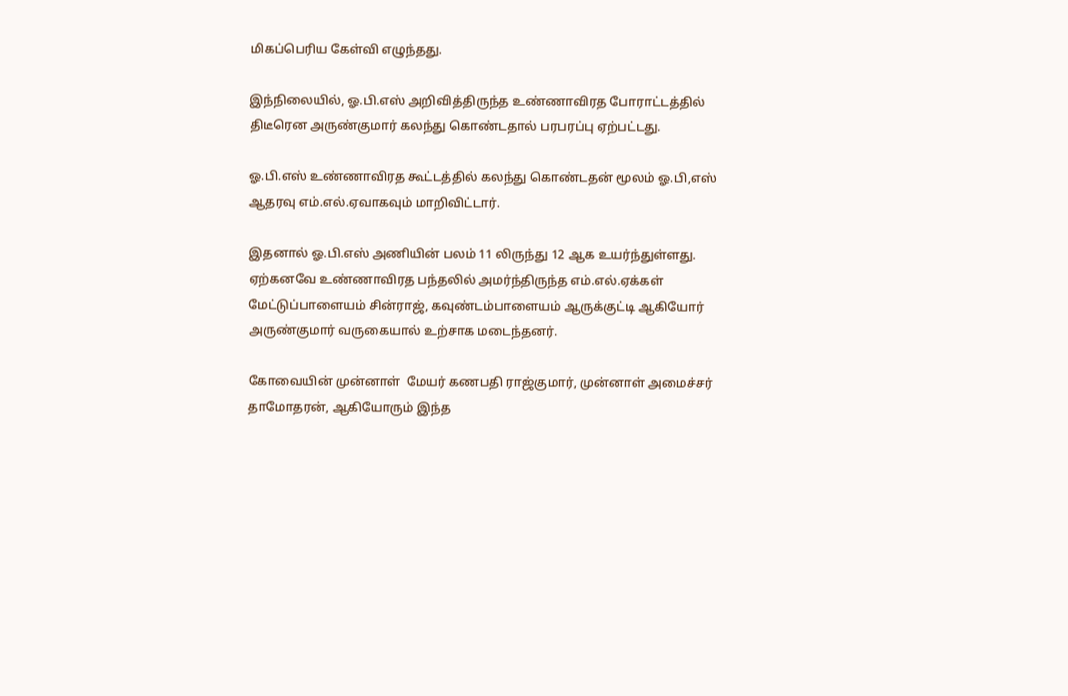மிகப்பெரிய கேள்வி எழுந்தது.

இந்நிலையில், ஓ.பி.எஸ் அறிவித்திருந்த உண்ணாவிரத போராட்டத்தில் திடீரென அருண்குமார் கலந்து கொண்டதால் பரபரப்பு ஏற்பட்டது.

ஓ.பி.எஸ் உண்ணாவிரத கூட்டத்தில் கலந்து கொண்டதன் மூலம் ஓ.பி,எஸ் ஆதரவு எம்.எல்.ஏவாகவும் மாறிவிட்டார்.

இதனால் ஓ.பி.எஸ் அணியின் பலம் 11 லிருந்து 12 ஆக உயர்ந்துள்ளது. ஏற்கனவே உண்ணாவிரத பந்தலில் அமர்ந்திருந்த எம்.எல்.ஏக்கள் மேட்டுப்பாளையம் சின்ராஜ், கவுண்டம்பாளையம் ஆருக்குட்டி ஆகியோர் அருண்குமார் வருகையால் உற்சாக மடைந்தனர்.

கோவையின் முன்னாள்  மேயர் கணபதி ராஜ்குமார், முன்னாள் அமைச்சர் தாமோதரன், ஆகியோரும் இந்த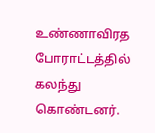உண்ணாவிரத போராட்டத்தில் கலந்து கொண்டனர்.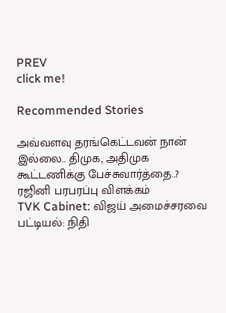PREV
click me!

Recommended Stories

அவ்வளவு தரங்கெட்டவன் நான் இல்லை.. திமுக, அதிமுக கூட்டணிக்கு பேச்சுவார்த்தை..? ரஜினி பரபரப்பு விளக்கம்
TVK Cabinet: விஜய் அமைச்சரவை பட்டியல்: நிதி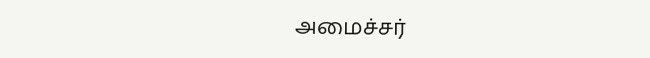அமைச்சர்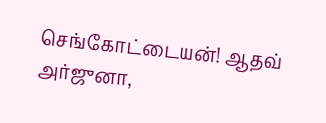செங்கோட்டையன்! ஆதவ் அர்ஜுனா,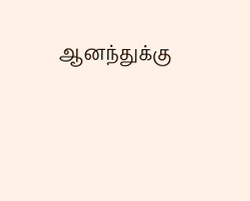ஆனந்துக்கு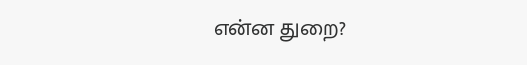என்ன துறை?